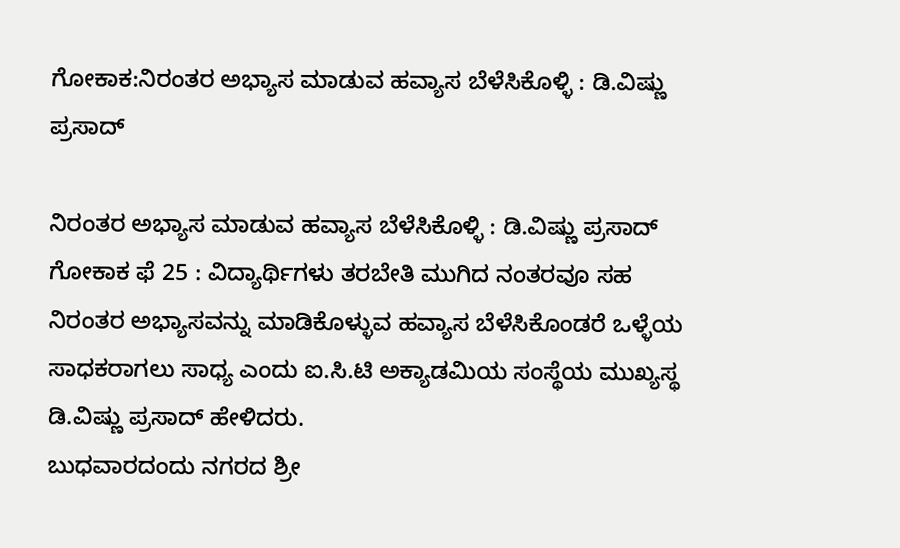ಗೋಕಾಕ:ನಿರಂತರ ಅಭ್ಯಾಸ ಮಾಡುವ ಹವ್ಯಾಸ ಬೆಳೆಸಿಕೊಳ್ಳಿ : ಡಿ.ವಿಷ್ಣು ಪ್ರಸಾದ್

ನಿರಂತರ ಅಭ್ಯಾಸ ಮಾಡುವ ಹವ್ಯಾಸ ಬೆಳೆಸಿಕೊಳ್ಳಿ : ಡಿ.ವಿಷ್ಣು ಪ್ರಸಾದ್
ಗೋಕಾಕ ಫೆ 25 : ವಿದ್ಯಾರ್ಥಿಗಳು ತರಬೇತಿ ಮುಗಿದ ನಂತರವೂ ಸಹ ನಿರಂತರ ಅಭ್ಯಾಸವನ್ನು ಮಾಡಿಕೊಳ್ಳುವ ಹವ್ಯಾಸ ಬೆಳೆಸಿಕೊಂಡರೆ ಒಳ್ಳೆಯ ಸಾಧಕರಾಗಲು ಸಾಧ್ಯ ಎಂದು ಐ.ಸಿ.ಟಿ ಅಕ್ಯಾಡಮಿಯ ಸಂಸ್ಥೆಯ ಮುಖ್ಯಸ್ಥ ಡಿ.ವಿಷ್ಣು ಪ್ರಸಾದ್ ಹೇಳಿದರು.
ಬುಧವಾರದಂದು ನಗರದ ಶ್ರೀ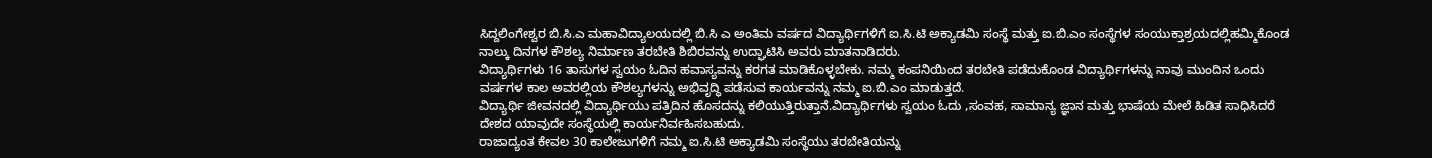ಸಿದ್ದಲಿಂಗೇಶ್ವರ ಬಿ.ಸಿ.ಎ ಮಹಾವಿದ್ಯಾಲಯದಲ್ಲಿ ಬಿ.ಸಿ ಎ ಅಂತಿಮ ವರ್ಷದ ವಿದ್ಯಾರ್ಥಿಗಳಿಗೆ ಐ.ಸಿ.ಟಿ ಅಕ್ಯಾಡಮಿ ಸಂಸ್ಥೆ ಮತ್ತು ಐ.ಬಿ.ಎಂ ಸಂಸ್ಥೆಗಳ ಸಂಯುಕ್ತಾಶ್ರಯದಲ್ಲಿಹಮ್ಮಿಕೊಂಡ ನಾಲ್ಕು ದಿನಗಳ ಕೌಶಲ್ಯ ನಿರ್ಮಾಣ ತರಬೇತಿ ಶಿಬಿರವನ್ನು ಉದ್ಘಾಟಿಸಿ ಅವರು ಮಾತನಾಡಿದರು.
ವಿದ್ಯಾರ್ಥಿಗಳು 16 ತಾಸುಗಳ ಸ್ವಯಂ ಓದಿನ ಹವಾಸ್ಯವನ್ನು ಕರಗತ ಮಾಡಿಕೊಳ್ಳಬೇಕು. ನಮ್ಮ ಕಂಪನಿಯಿಂದ ತರಬೇತಿ ಪಡೆದುಕೊಂಡ ವಿದ್ಯಾರ್ಥಿಗಳನ್ನು ನಾವು ಮುಂದಿನ ಒಂದು ವರ್ಷಗಳ ಕಾಲ ಅವರಲ್ಲಿಯ ಕೌಶಲ್ಯಗಳನ್ನು ಅಭಿವೃದ್ಧಿ ಪಡೆಸುವ ಕಾರ್ಯವನ್ನು ನಮ್ಮ ಐ.ಬಿ.ಎಂ ಮಾಡುತ್ತದೆ.
ವಿದ್ಯಾರ್ಥಿ ಜೀವನದಲ್ಲಿ ವಿದ್ಯಾರ್ಥಿಯು ಪತ್ರಿದಿನ ಹೊಸದನ್ನು ಕಲಿಯುತ್ತಿರುತ್ತಾನೆ.ವಿದ್ಯಾರ್ಥಿಗಳು ಸ್ವಯಂ ಓದು ,ಸಂವಹ, ಸಾಮಾನ್ಯ ಜ್ಞಾನ ಮತ್ತು ಭಾಷೆಯ ಮೇಲೆ ಹಿಡಿತ ಸಾಧಿಸಿದರೆ ದೇಶದ ಯಾವುದೇ ಸಂಸ್ಥೆಯಲ್ಲಿ ಕಾರ್ಯನಿರ್ವಹಿಸಬಹುದು.
ರಾಜಾದ್ಯಂತ ಕೇವಲ 30 ಕಾಲೇಜುಗಳಿಗೆ ನಮ್ಮ ಐ.ಸಿ.ಟಿ ಅಕ್ಯಾಡಮಿ ಸಂಸ್ಥೆಯು ತರಬೇತಿಯನ್ನು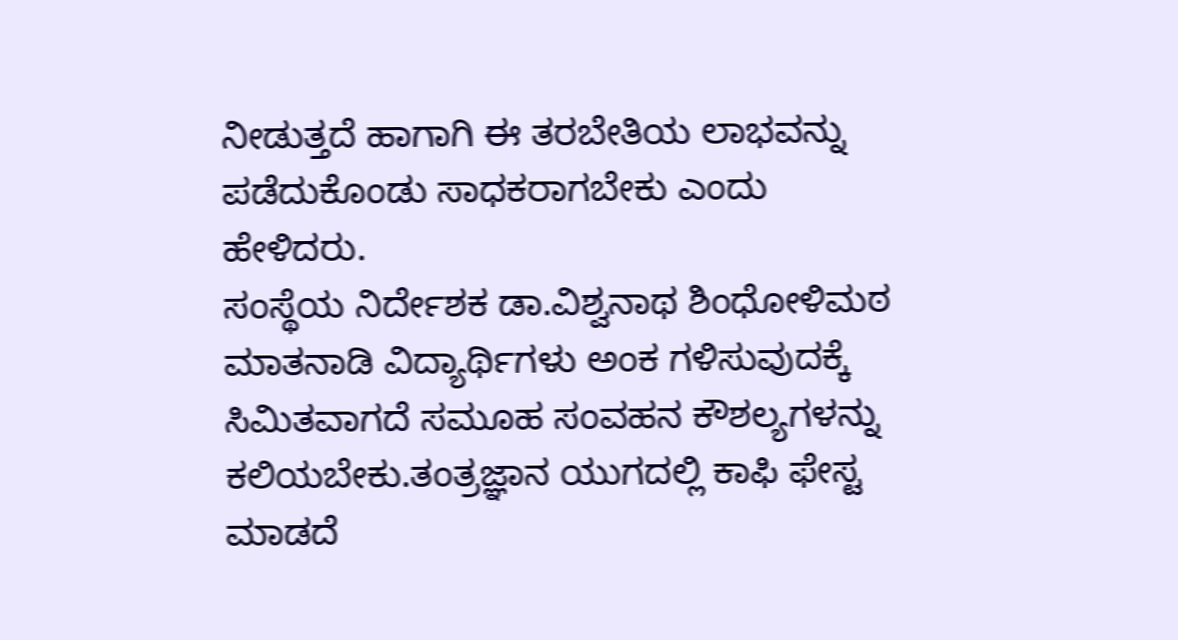ನೀಡುತ್ತದೆ ಹಾಗಾಗಿ ಈ ತರಬೇತಿಯ ಲಾಭವನ್ನು ಪಡೆದುಕೊಂಡು ಸಾಧಕರಾಗಬೇಕು ಎಂದು ಹೇಳಿದರು.
ಸಂಸ್ಥೆಯ ನಿರ್ದೇಶಕ ಡಾ.ವಿಶ್ವನಾಥ ಶಿಂಧೋಳಿಮಠ ಮಾತನಾಡಿ ವಿದ್ಯಾರ್ಥಿಗಳು ಅಂಕ ಗಳಿಸುವುದಕ್ಕೆ ಸಿಮಿತವಾಗದೆ ಸಮೂಹ ಸಂವಹನ ಕೌಶಲ್ಯಗಳನ್ನು ಕಲಿಯಬೇಕು.ತಂತ್ರಜ್ಞಾನ ಯುಗದಲ್ಲಿ ಕಾಫಿ ಫೇಸ್ಟ ಮಾಡದೆ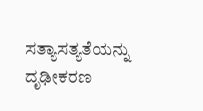ಸತ್ಯಾಸತ್ಯತೆಯನ್ನು ದೃಢೀಕರಣ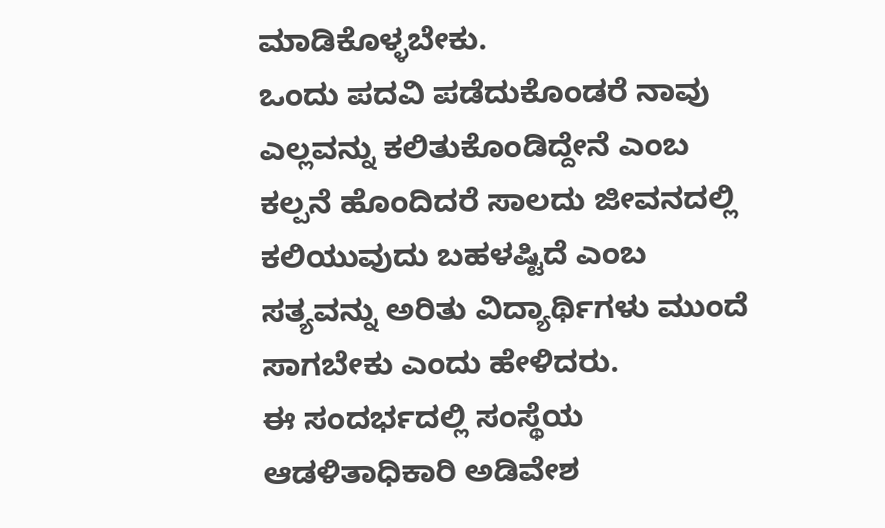ಮಾಡಿಕೊಳ್ಳಬೇಕು.
ಒಂದು ಪದವಿ ಪಡೆದುಕೊಂಡರೆ ನಾವು ಎಲ್ಲವನ್ನು ಕಲಿತುಕೊಂಡಿದ್ದೇನೆ ಎಂಬ ಕಲ್ಪನೆ ಹೊಂದಿದರೆ ಸಾಲದು ಜೀವನದಲ್ಲಿ ಕಲಿಯುವುದು ಬಹಳಷ್ಟಿದೆ ಎಂಬ ಸತ್ಯವನ್ನು ಅರಿತು ವಿದ್ಯಾರ್ಥಿಗಳು ಮುಂದೆ ಸಾಗಬೇಕು ಎಂದು ಹೇಳಿದರು.
ಈ ಸಂದರ್ಭದಲ್ಲಿ ಸಂಸ್ಥೆಯ ಆಡಳಿತಾಧಿಕಾರಿ ಅಡಿವೇಶ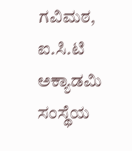ಗವಿಮಠ, ಐ.ಸಿ.ಟಿ ಅಕ್ಯಾಡಮಿ ಸಂಸ್ಥೆಯ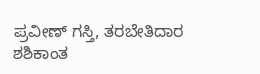ಪ್ರವೀಣ್ ಗಸ್ತಿ, ತರಬೇತಿದಾರ ಶಶಿಕಾಂತ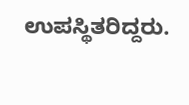ಉಪಸ್ಥಿತರಿದ್ದರು.